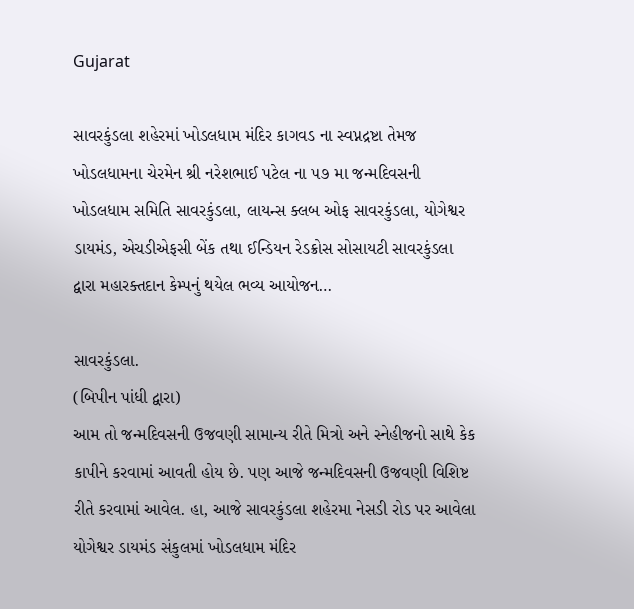Gujarat

સાવરકુંડલા શહેરમાં ખોડલધામ મંદિર કાગવડ ના સ્વપ્નદ્રષ્ટા તેમજ ખોડલધામના ચેરમેન શ્રી નરેશભાઈ પટેલ ના ૫૭ મા જન્મદિવસની ખોડલધામ સમિતિ સાવરકુંડલા, લાયન્સ ક્લબ ઓફ સાવરકુંડલા, યોગેશ્વર ડાયમંડ, એચડીએફસી બેંક તથા ઈન્ડિયન રેડક્રોસ સોસાયટી સાવરકુંડલા દ્વારા મહારક્તદાન કેમ્પનું થયેલ ભવ્ય આયોજન…

સાવરકુંડલા.
(બિપીન પાંધી દ્વારા)
આમ તો જન્મદિવસની ઉજવણી સામાન્ય રીતે મિત્રો અને સ્નેહીજનો સાથે કેક કાપીને કરવામાં આવતી હોય છે. પણ આજે જન્મદિવસની ઉજવણી વિશિષ્ટ રીતે કરવામાં આવેલ. હા, આજે સાવરકુંડલા શહેરમા નેસડી રોડ પર આવેલા યોગેશ્વર ડાયમંડ સંકુલમાં ખોડલધામ મંદિર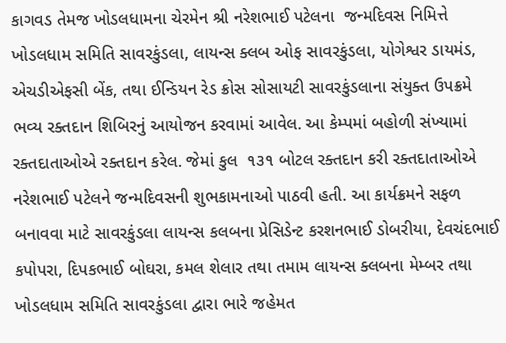કાગવડ તેમજ ખોડલધામના ચેરમેન શ્રી નરેશભાઈ પટેલના  જન્મદિવસ નિમિત્તે ખોડલધામ સમિતિ સાવરકુંડલા, લાયન્સ ક્લબ ઓફ સાવરકુંડલા, યોગેશ્વર ડાયમંડ, એચડીએફસી બેંક, તથા ઈન્ડિયન રેડ ક્રોસ સોસાયટી સાવરકુંડલાના સંયુક્ત ઉપક્રમે ભવ્ય રક્તદાન શિબિરનું આયોજન કરવામાં આવેલ. આ કેમ્પમાં બહોળી સંખ્યામાં રક્તદાતાઓએ રક્તદાન કરેલ. જેમાં કુલ  ૧૩૧ બોટલ રક્તદાન કરી રક્તદાતાઓએ નરેશભાઈ પટેલને જન્મદિવસની શુભકામનાઓ પાઠવી હતી. આ કાર્યક્રમને સફળ બનાવવા માટે સાવરકુંડલા લાયન્સ કલબના પ્રેસિડેન્ટ કરશનભાઈ ડોબરીયા, દેવચંદભાઈ કપોપરા, દિપકભાઈ બોઘરા, કમલ શેલાર તથા તમામ લાયન્સ ક્લબના મેમ્બર તથા ખોડલધામ સમિતિ સાવરકુંડલા દ્વારા ભારે જહેમત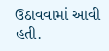ઉઠાવવામાં આવી હતી.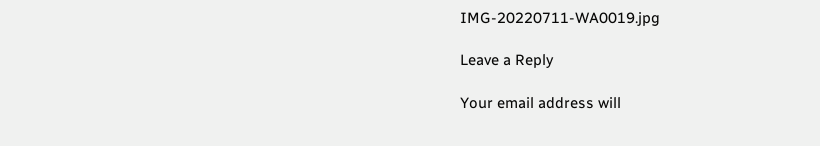IMG-20220711-WA0019.jpg

Leave a Reply

Your email address will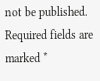not be published. Required fields are marked *